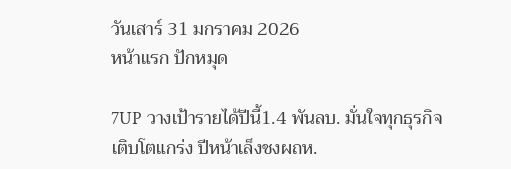วันเสาร์ 31 มกราคม 2026
หน้าแรก ปักหมุด

7UP วางเป้ารายได้ปีนี้1.4 พันลบ. มั่นใจทุกธุรกิจเติบโตแกร่ง ปีหน้าเล็งชงผถห.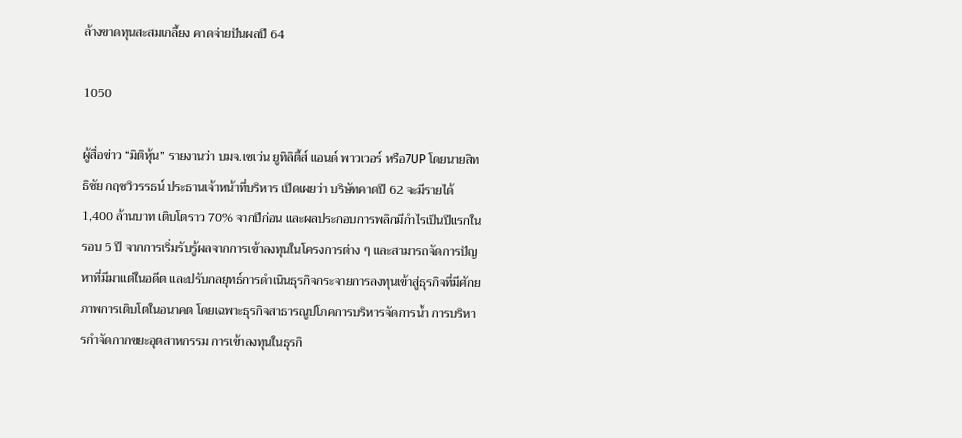ล้างขาดทุนสะสมเกลี้ยง คาดจ่ายปันผลปี 64

1050

ผู้สื่อข่าว “มิติหุ้น” รายงานว่า บมจ.เซเว่น ยูทิลิตี้ส์ แอนด์ พาวเวอร์ หรือ7UP โดยนายสิทธิชัย กฤชวิวรรธน์ ประธานเจ้าหน้าที่บริหาร เปิดเผยว่า บริษัทคาดปี 62 จะมีรายได้ 1,400 ล้านบาท เติบโตราว 70% จากปีก่อน และผลประกอบการพลิกมีกำไรเป็นปีแรกในรอบ 5 ปี จากการเริ่มรับรู้ผลจากการเข้าลงทุนในโครงการต่าง ๆ และสามารถจัดการปัญหาที่มีมาแต่ในอดีต และปรับกลยุทธ์การดำเนินธุรกิจกระจายการลงทุนเข้าสู่ธุรกิจที่มีศักยภาพการเติบโตในอนาคต โดยเฉพาะธุรกิจสาธารณูปโภคการบริหารจัดการน้ำ การบริหารกำจัดกากขยะอุตสาหกรรม การเข้าลงทุนในธุรกิ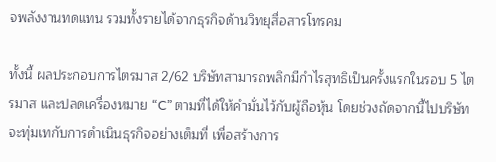จพลังงานทดแทน รวมทั้งรายได้จากธุรกิจด้านวิทยุสื่อสารโทรคม

ทั้งนี้ ผลประกอบการไตรมาส 2/62 บริษัทสามารถพลิกมีกำไรสุทธิเป็นครั้งแรกในรอบ 5 ไตรมาส และปลดเครื่องหมาย “C” ตามที่ได้ให้คำมั่นไว้กับผู้ถือหุ้น โดยช่วงถัดจากนี้ไปบริษัทจะทุ่มเทกับการดำเนินธุรกิจอย่างเต็มที่ เพื่อสร้างการ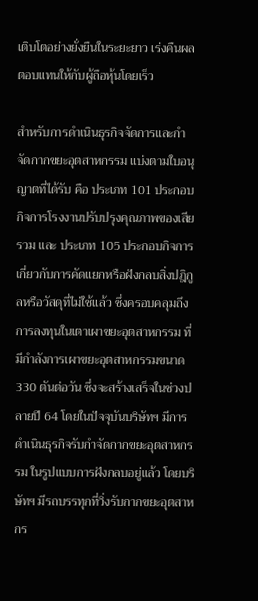เติบโตอย่างยั่งยืนในระยะยาว เร่งคืนผลตอบแทนให้กับผู้ถือหุ้นโดยเร็ว

สำหรับการดำเนินธุรกิจจัดการและกำจัดกากขยะอุตสาหกรรม แบ่งตามใบอนุญาตที่ได้รับ คือ ประเภท 101 ประกอบกิจการโรงงานปรับปรุงคุณภาพของเสียรวม และ ประเภท 105 ประกอบกิจการเกี่ยวกับการคัดแยกหรือฝังกลบสิ่งปฎิกูลหรือวัสดุที่ไม่ใช้แล้ว ซึ่งครอบคลุมถึงการลงทุนในเตาเผาขยะอุตสาหกรรม ที่มีกำลังการเผาขยะอุตสาหกรรมขนาด 330 ตันต่อวัน ซึ่งจะสร้างเสร็จในช่วงปลายปี 64 โดยในปัจจุบันบริษัทฯ มีการดำเนินธุรกิจรับกำจัดกากขยะอุตสาหกรรม ในรูปแบบการฝังกลบอยู่แล้ว โดยบริษัทฯ มีรถบรรทุกที่วิ่งรับกากขยะอุตสาหกร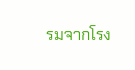รมจากโรง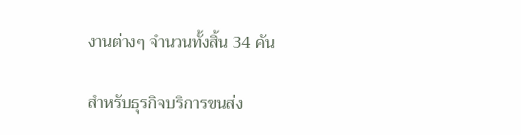งานต่างๆ จำนวนทั้งสิ้น 34 คัน

สำหรับธุรกิจบริการขนส่ง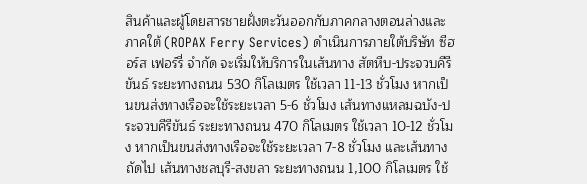สินค้าและผู้โดยสารชายฝั่งตะวันออกกับภาคกลางตอนล่างและภาคใต้ (ROPAX Ferry Services) ดำเนินการภายใต้บริษัท ซีฮอร์ส เฟอร์รี่ จำกัด จะเริ่มให้บริการในเส้นทาง สัตหีบ-ประจวบคีรีขันธ์ ระยะทางถนน 530 กิโลเมตร ใช้เวลา 11-13 ชั่วโมง หากเป็นขนส่งทางเรือจะใช้ระยะเวลา 5-6 ชั่วโมง เส้นทางแหลมฉบัง-ประจวบคีรีขันธ์ ระยะทางถนน 470 กิโลเมตร ใช้เวลา 10-12 ชั่วโมง หากเป็นขนส่งทางเรือจะใช้ระยะเวลา 7-8 ชั่วโมง และเส้นทางถัดไป เส้นทางชลบุรี-สงขลา ระยะทางถนน 1,100 กิโลเมตร ใช้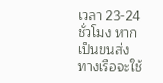เวลา 23-24 ชั่วโมง หากเป็นขนส่งทางเรือจะใช้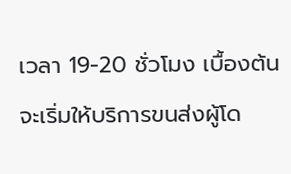เวลา 19-20 ชั่วโมง เบื้องต้นจะเริ่มให้บริการขนส่งผู้โด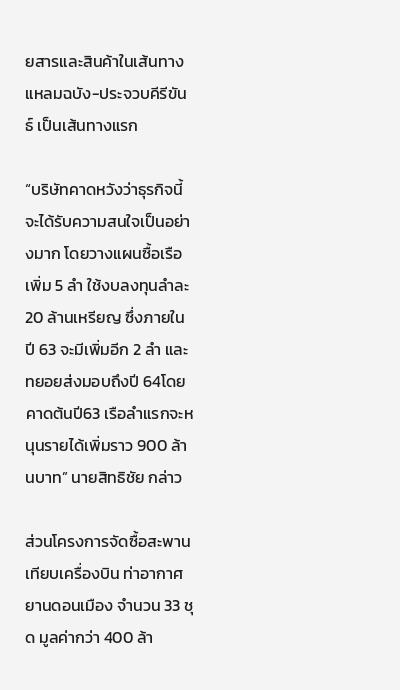ยสารและสินค้าในเส้นทางแหลมฉบัง-ประจวบคีรีขันธ์ เป็นเส้นทางแรก

“บริษัทคาดหวังว่าธุรกิจนี้จะได้รับความสนใจเป็นอย่างมาก โดยวางแผนซื้อเรือเพิ่ม 5 ลำ ใช้งบลงทุนลำละ 20 ล้านเหรียญ ซึ่งภายในปี 63 จะมีเพิ่มอีก 2 ลำ และทยอยส่งมอบถึงปี 64โดยคาดต้นปี63 เรือลำแรกจะหนุนรายได้เพิ่มราว 900 ล้านบาท” นายสิทธิชัย กล่าว

ส่วนโครงการจัดซื้อสะพานเทียบเครื่องบิน ท่าอากาศยานดอนเมือง จำนวน 33 ชุด มูลค่ากว่า 400 ล้า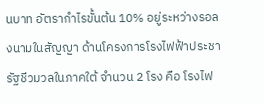นบาท อัตรากำไรขั้นต้น 10% อยู่ระหว่างรอลงนามในสัญญา ด้านโครงการโรงไฟฟ้าประชารัฐชีวมวลในภาคใต้ จำนวน 2 โรง คือ โรงไฟ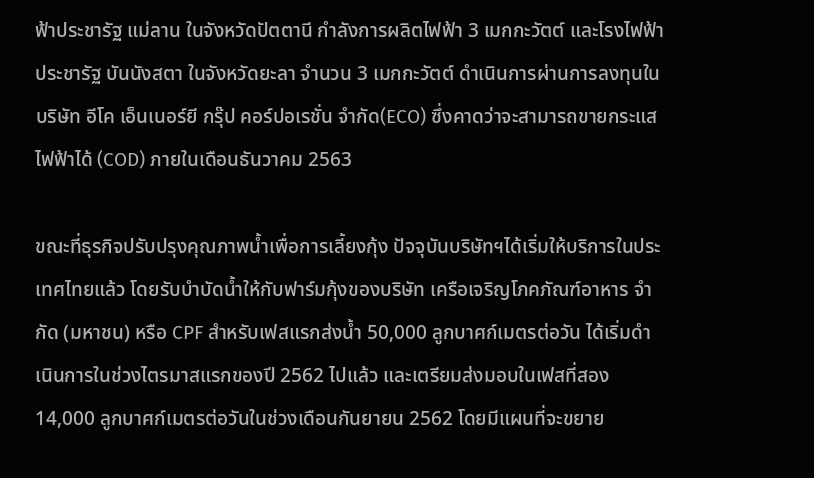ฟ้าประชารัฐ แม่ลาน ในจังหวัดปัตตานี กำลังการผลิตไฟฟ้า 3 เมกกะวัตต์ และโรงไฟฟ้าประชารัฐ บันนังสตา ในจังหวัดยะลา จำนวน 3 เมกกะวัตต์ ดำเนินการผ่านการลงทุนในบริษัท อีโค เอ็นเนอร์ยี กรุ๊ป คอร์ปอเรชั่น จำกัด(ECO) ซึ่งคาดว่าจะสามารถขายกระแสไฟฟ้าได้ (COD) ภายในเดือนธันวาคม 2563

ขณะที่ธุรกิจปรับปรุงคุณภาพน้ำเพื่อการเลี้ยงกุ้ง ปัจจุบันบริษัทฯได้เริ่มให้บริการในประเทศไทยแล้ว โดยรับบำบัดน้ำให้กับฟาร์มกุ้งของบริษัท เครือเจริญโภคภัณฑ์อาหาร จำกัด (มหาชน) หรือ CPF สำหรับเฟสแรกส่งน้ำ 50,000 ลูกบาศก์เมตรต่อวัน ได้เริ่มดำเนินการในช่วงไตรมาสแรกของปี 2562 ไปแล้ว และเตรียมส่งมอบในเฟสที่สอง 14,000 ลูกบาศก์เมตรต่อวันในช่วงเดือนกันยายน 2562 โดยมีแผนที่จะขยาย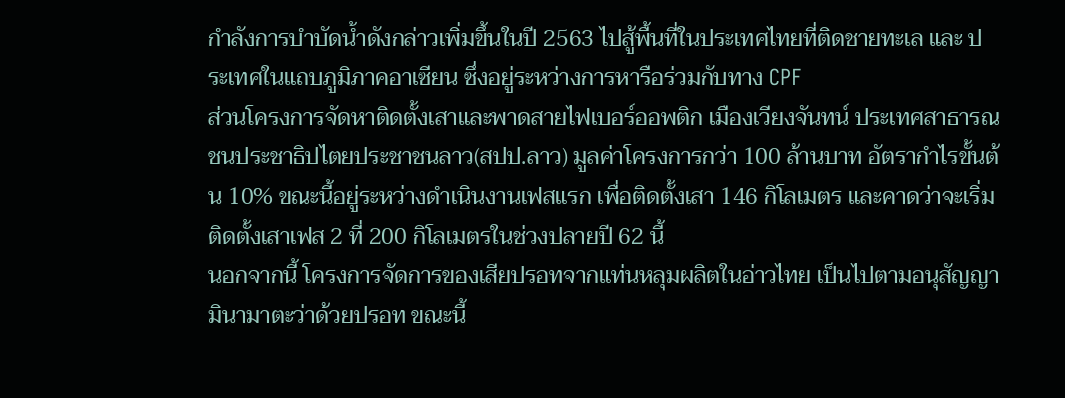กำลังการบำบัดน้ำดังกล่าวเพิ่มขึ้นในปี 2563 ไปสู้พื้นที่ในประเทศไทยที่ติดชายทะเล และ ประเทศในแถบภูมิภาคอาเซียน ซึ่งอยู่ระหว่างการหารือร่วมกับทาง CPF
ส่วนโครงการจัดหาติดตั้งเสาและพาดสายไฟเบอร์ออพติก เมืองเวียงจันทน์ ประเทศสาธารณชนประชาธิปไตยประชาชนลาว(สปป.ลาว) มูลค่าโครงการกว่า 100 ล้านบาท อัตรากำไรขั้นต้น 10% ขณะนี้อยู่ระหว่างดำเนินงานเฟสแรก เพื่อติดตั้งเสา 146 กิโลเมตร และคาดว่าจะเริ่มติดตั้งเสาเฟส 2 ที่ 200 กิโลเมตรในช่วงปลายปี 62 นี้
นอกจากนี้ โครงการจัดการของเสียปรอทจากแท่นหลุมผลิตในอ่าวไทย เป็นไปตามอนุสัญญามินามาตะว่าด้วยปรอท ขณะนี้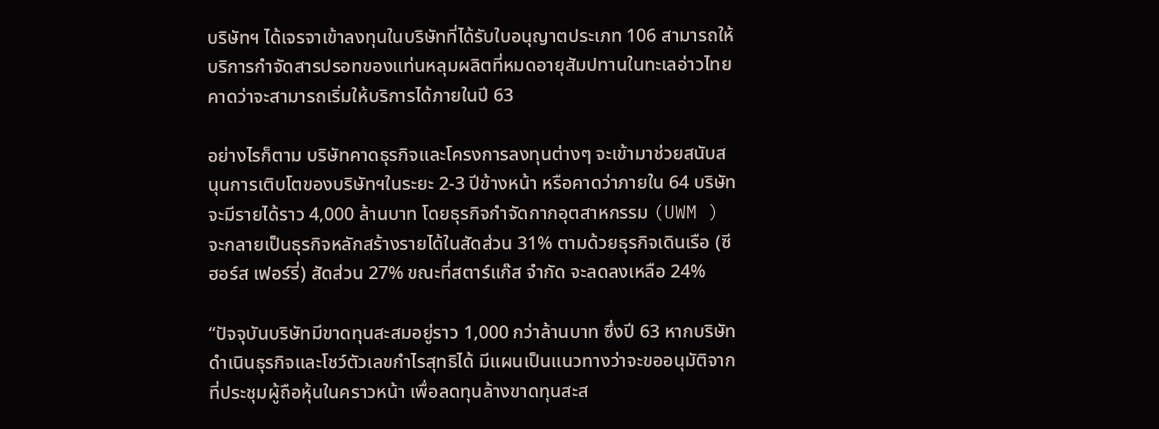บริษัทฯ ได้เจรจาเข้าลงทุนในบริษัทที่ได้รับใบอนุญาตประเภท 106 สามารถให้บริการกำจัดสารปรอทของแท่นหลุมผลิตที่หมดอายุสัมปทานในทะเลอ่าวไทย คาดว่าจะสามารถเริ่มให้บริการได้ภายในปี 63

อย่างไรก็ตาม บริษัทคาดธุรกิจและโครงการลงทุนต่างๆ จะเข้ามาช่วยสนับสนุนการเติบโตของบริษัทฯในระยะ 2-3 ปีข้างหน้า หรือคาดว่าภายใน 64 บริษัทจะมีรายได้ราว 4,000 ล้านบาท โดยธุรกิจกำจัดกากอุตสาหกรรม (UWM ) จะกลายเป็นธุรกิจหลักสร้างรายได้ในสัดส่วน 31% ตามด้วยธุรกิจเดินเรือ (ซีฮอร์ส เฟอร์รี่) สัดส่วน 27% ขณะที่สตาร์แก๊ส จำกัด จะลดลงเหลือ 24%

“ปัจจุบันบริษัทมีขาดทุนสะสมอยู่ราว 1,000 กว่าล้านบาท ซึ่งปี 63 หากบริษัทดำเนินธุรกิจและโชว์ตัวเลขกำไรสุทธิได้ มีแผนเป็นแนวทางว่าจะขออนุมัติจากที่ประชุมผู้ถือหุ้นในคราวหน้า เพื่อลดทุนล้างขาดทุนสะส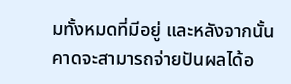มทั้งหมดที่มีอยู่ และหลังจากนั้นคาดจะสามารถจ่ายปันผลได้อ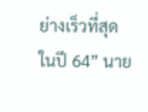ย่างเร็วที่สุดในปี 64” นาย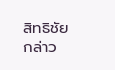สิทธิชัย กล่าว